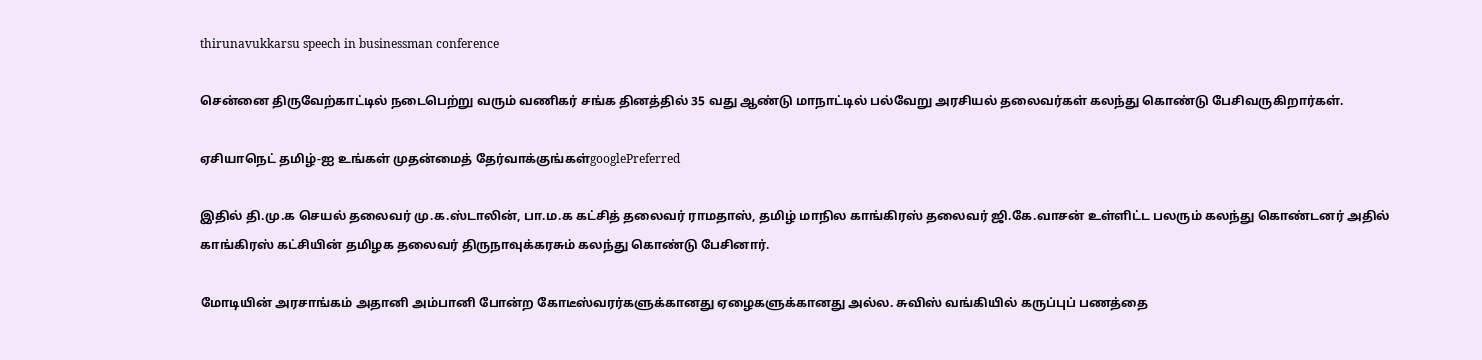thirunavukkarsu speech in businessman conference

சென்னை திருவேற்காட்டில் நடைபெற்று வரும் வணிகர் சங்க தினத்தில் 35 வது ஆண்டு மாநாட்டில் பல்வேறு அரசியல் தலைவர்கள் கலந்து கொண்டு பேசிவருகிறார்கள்.

ஏசியாநெட் தமிழ்-ஐ உங்கள் முதன்மைத் தேர்வாக்குங்கள்googlePreferred

இதில் தி.மு.க செயல் தலைவர் மு.க.ஸ்டாலின், பா.ம.க கட்சித் தலைவர் ராமதாஸ், தமிழ் மாநில காங்கிரஸ் தலைவர் ஜி.கே.வாசன் உள்ளிட்ட பலரும் கலந்து கொண்டனர் அதில் காங்கிரஸ் கட்சியின் தமிழக தலைவர் திருநாவுக்கரசும் கலந்து கொண்டு பேசினார்.

மோடியின் அரசாங்கம் அதானி அம்பானி போன்ற கோடீஸ்வரர்களுக்கானது ஏழைகளுக்கானது அல்ல. சுவிஸ் வங்கியில் கருப்புப் பணத்தை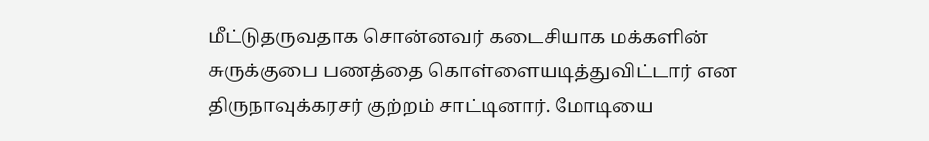மீட்டுதருவதாக சொன்னவர் கடைசியாக மக்களின் சுருக்குபை பணத்தை கொள்ளையடித்துவிட்டார் என திருநாவுக்கரசர் குற்றம் சாட்டினார். மோடியை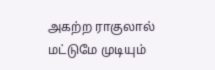அகற்ற ராகுலால் மட்டுமே முடியும்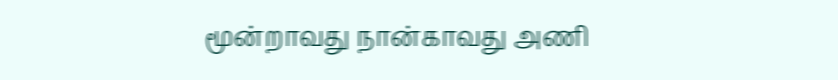மூன்றாவது நான்காவது அணி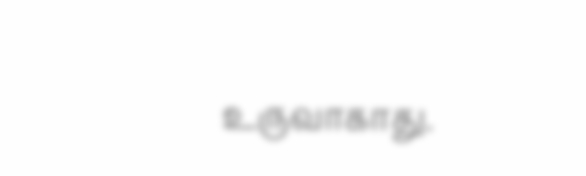உருவாகாது.